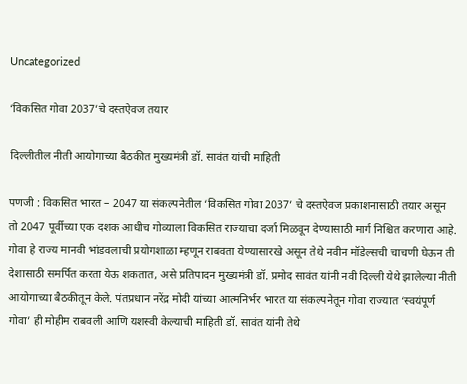Uncategorized

‘विकसित गोवा 2037’चे दस्तऐवज तयार

दिल्लीतील नीती आयोगाच्या बैठकीत मुख्यमंत्री डॉ. सावंत यांची माहिती

पणजी : विकसित भारत – 2047 या संकल्पनेतील ‘विकसित गोवा 2037’ चे दस्तऐवज प्रकाशनासाठी तयार असून तो 2047 पूर्वीच्या एक दशक आधीच गोव्याला विकसित राज्याचा दर्जा मिळवून देण्यासाठी मार्ग निश्चित करणारा आहे. गोवा हे राज्य मानवी भांडवलाची प्रयोगशाळा म्हणून राबवता येण्यासारखे असून तेथे नवीन मॉडेल्सची चाचणी घेऊन ती देशासाठी समर्पित करता येऊ शकतात, असे प्रतिपादन मुख्यमंत्री डॉ. प्रमोद सावंत यांनी नवी दिल्ली येथे झालेल्या नीती आयोगाच्या बैठकीतून केले. पंतप्रधान नरेंद्र मोदी यांच्या आत्मनिर्भर भारत या संकल्पनेतून गोवा राज्यात ‘स्वयंपूर्ण गोवा’ ही मोहीम राबवली आणि यशस्वी केल्याची माहिती डॉ. सावंत यांनी तेथे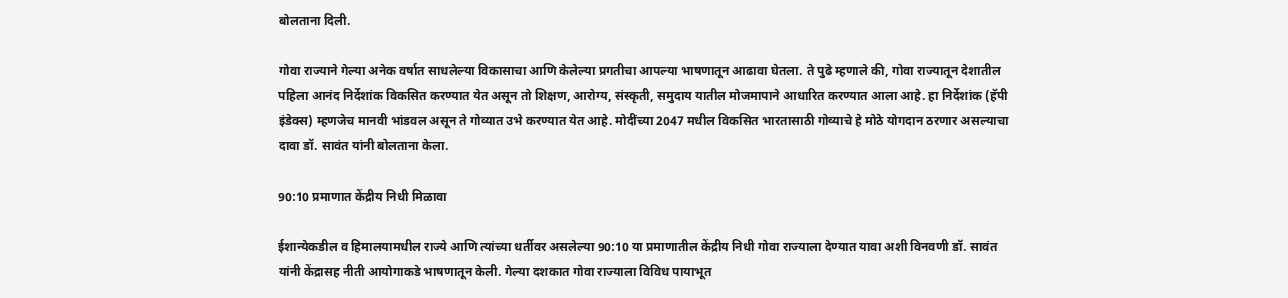बोलताना दिली.

गोवा राज्याने गेल्या अनेक वर्षात साधलेल्या विकासाचा आणि केलेल्या प्रगतीचा आपल्या भाषणातून आढावा घेतला. ते पुढे म्हणाले की, गोवा राज्यातून देशातील पहिला आनंद निर्देशांक विकसित करण्यात येत असून तो शिक्षण, आरोग्य, संस्कृती, समुदाय यातील मोजमापाने आधारित करण्यात आला आहे. हा निर्देशांक (हॅपी इंडेक्स) म्हणजेच मानवी भांडवल असून ते गोव्यात उभे करण्यात येत आहे. मोदींच्या 2047 मधील विकसित भारतासाठी गोव्याचे हे मोठे योगदान ठरणार असल्याचा दावा डॉ. सावंत यांनी बोलताना केला.

90:10 प्रमाणात केंद्रीय निधी मिळावा

ईशान्येकडील व हिमालयामधील राज्ये आणि त्यांच्या धर्तीवर असलेल्या 90:10 या प्रमाणातील केंद्रीय निधी गोवा राज्याला देण्यात यावा अशी विनवणी डॉ. सावंत यांनी केंद्रासह नीती आयोगाकडे भाषणातून केली. गेल्या दशकात गोवा राज्याला विविध पायाभूत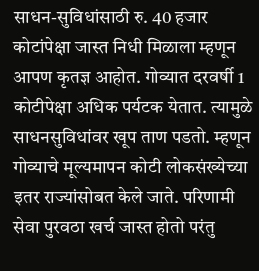साधन-सुविधांसाठी रु. 40 हजार कोटांपेक्षा जास्त निधी मिळाला म्हणून आपण कृतज्ञ आहोत. गोव्यात दरवर्षी 1 कोटीपेक्षा अधिक पर्यटक येतात. त्यामुळे साधनसुविधांवर खूप ताण पडतो. म्हणून गोव्याचे मूल्यमापन कोटी लोकसंख्येच्या इतर राज्यांसोबत केले जाते. परिणामी सेवा पुरवठा खर्च जास्त होतो परंतु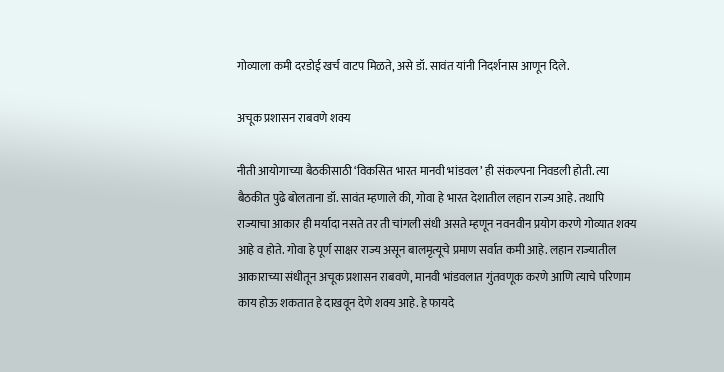गोव्याला कमी दरडोई खर्च वाटप मिळते, असे डॉ. सावंत यांनी निदर्शनास आणून दिले.

अचूक प्रशासन राबवणे शक्य

नीती आयोगाच्या बैठकीसाठी ‘विकसित भारत मानवी भांडवल’ ही संकल्पना निवडली होती. त्या बैठकीत पुढे बोलताना डॉ. सावंत म्हणाले की, गोवा हे भारत देशातील लहान राज्य आहे. तथापि राज्याचा आकार ही मर्यादा नसते तर ती चांगली संधी असते म्हणून नवनवीन प्रयोग करणे गोव्यात शक्य आहे व होते. गोवा हे पूर्ण साक्षर राज्य असून बालमृत्यूचे प्रमाण सर्वात कमी आहे. लहान राज्यातील आकाराच्या संधीतून अचूक प्रशासन राबवणे, मानवी भांडवलात गुंतवणूक करणे आणि त्याचे परिणाम काय होऊ शकतात हे दाखवून देणे शक्य आहे. हे फायदे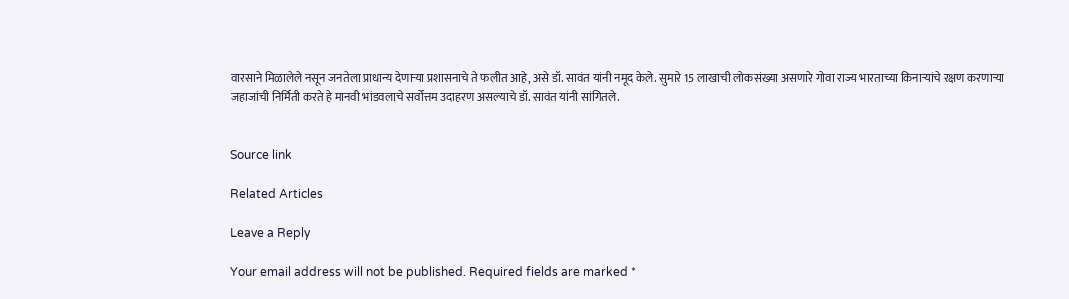वारसाने मिळालेले नसून जनतेला प्राधान्य देणाऱ्या प्रशासनाचे ते फलीत आहे, असे डॉ. सावंत यांनी नमूद केले. सुमारे 15 लाखाची लोकसंख्या असणारे गोवा राज्य भारताच्या किनाऱ्यांचे रक्षण करणाऱ्या जहाजांची निर्मिती करते हे मानवी भांडवलाचे सर्वोत्तम उदाहरण असल्याचे डॉ. सावंत यांनी सांगितले.


Source link

Related Articles

Leave a Reply

Your email address will not be published. Required fields are marked *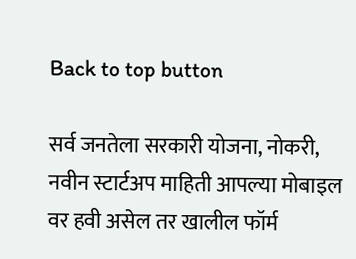Back to top button

सर्व जनतेला सरकारी योजना, नोकरी, नवीन स्टार्टअप माहिती आपल्या मोबाइल वर हवी असेल तर खालील फॉर्म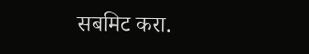सबमिट करा.